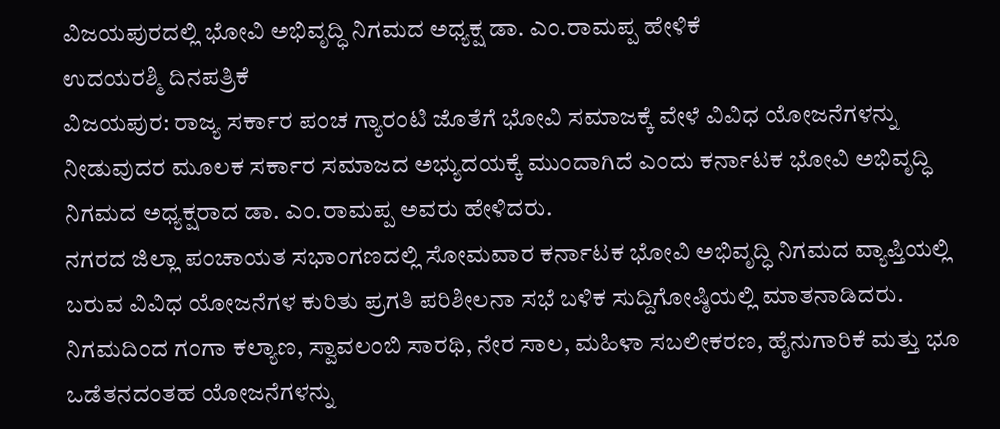ವಿಜಯಪುರದಲ್ಲಿ ಭೋವಿ ಅಭಿವೃದ್ಧಿ ನಿಗಮದ ಅಧ್ಯಕ್ಷ ಡಾ. ಎಂ.ರಾಮಪ್ಪ ಹೇಳಿಕೆ
ಉದಯರಶ್ಮಿ ದಿನಪತ್ರಿಕೆ
ವಿಜಯಪುರ: ರಾಜ್ಯ ಸರ್ಕಾರ ಪಂಚ ಗ್ಯಾರಂಟಿ ಜೊತೆಗೆ ಭೋವಿ ಸಮಾಜಕ್ಕೆ ವೇಳೆ ವಿವಿಧ ಯೋಜನೆಗಳನ್ನು ನೀಡುವುದರ ಮೂಲಕ ಸರ್ಕಾರ ಸಮಾಜದ ಅಭ್ಯುದಯಕ್ಕೆ ಮುಂದಾಗಿದೆ ಎಂದು ಕರ್ನಾಟಕ ಭೋವಿ ಅಭಿವೃದ್ಧಿ ನಿಗಮದ ಅಧ್ಯಕ್ಷರಾದ ಡಾ. ಎಂ.ರಾಮಪ್ಪ ಅವರು ಹೇಳಿದರು.
ನಗರದ ಜಿಲ್ಲಾ ಪಂಚಾಯತ ಸಭಾಂಗಣದಲ್ಲಿ ಸೋಮವಾರ ಕರ್ನಾಟಕ ಭೋವಿ ಅಭಿವೃದ್ಧಿ ನಿಗಮದ ವ್ಯಾಪ್ತಿಯಲ್ಲಿ ಬರುವ ವಿವಿಧ ಯೋಜನೆಗಳ ಕುರಿತು ಪ್ರಗತಿ ಪರಿಶೀಲನಾ ಸಭೆ ಬಳಿಕ ಸುದ್ದಿಗೋಷ್ಠಿಯಲ್ಲಿ ಮಾತನಾಡಿದರು.
ನಿಗಮದಿಂದ ಗಂಗಾ ಕಲ್ಯಾಣ, ಸ್ವಾವಲಂಬಿ ಸಾರಥಿ, ನೇರ ಸಾಲ, ಮಹಿಳಾ ಸಬಲೀಕರಣ, ಹೈನುಗಾರಿಕೆ ಮತ್ತು ಭೂ ಒಡೆತನದಂತಹ ಯೋಜನೆಗಳನ್ನು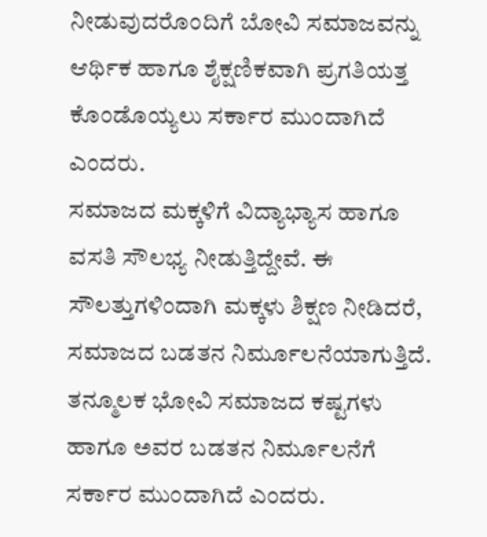ನೀಡುವುದರೊಂದಿಗೆ ಬೋವಿ ಸಮಾಜವನ್ನು ಆರ್ಥಿಕ ಹಾಗೂ ಶೈಕ್ಷಣಿಕವಾಗಿ ಪ್ರಗತಿಯತ್ತ ಕೊಂಡೊಯ್ಯಲು ಸರ್ಕಾರ ಮುಂದಾಗಿದೆ ಎಂದರು.
ಸಮಾಜದ ಮಕ್ಕಳಿಗೆ ವಿದ್ಯಾಭ್ಯಾಸ ಹಾಗೂ ವಸತಿ ಸೌಲಭ್ಯ ನೀಡುತ್ತಿದ್ದೇವೆ. ಈ ಸೌಲತ್ತುಗಳಿಂದಾಗಿ ಮಕ್ಕಳು ಶಿಕ್ಷಣ ನೀಡಿದರೆ, ಸಮಾಜದ ಬಡತನ ನಿರ್ಮೂಲನೆಯಾಗುತ್ತಿದೆ. ತನ್ಮೂಲಕ ಭೋವಿ ಸಮಾಜದ ಕಷ್ಟಗಳು ಹಾಗೂ ಅವರ ಬಡತನ ನಿರ್ಮೂಲನೆಗೆ ಸರ್ಕಾರ ಮುಂದಾಗಿದೆ ಎಂದರು.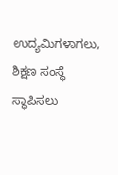ಉದ್ಯಮಿಗಳಾಗಲು, ಶಿಕ್ಷಣ ಸಂಸ್ಥೆ ಸ್ಥಾಪಿಸಲು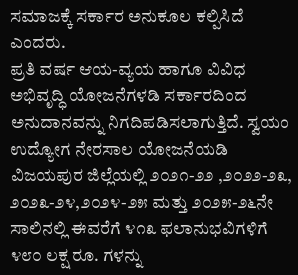ಸಮಾಜಕ್ಕೆ ಸರ್ಕಾರ ಅನುಕೂಲ ಕಲ್ಪಿಸಿದೆ ಎಂದರು.
ಪ್ರತಿ ವರ್ಷ ಆಯ-ವ್ಯಯ ಹಾಗೂ ವಿವಿಧ ಅಭಿವೃದ್ಧಿ ಯೋಜನೆಗಳಡಿ ಸರ್ಕಾರದಿಂದ ಅನುದಾನವನ್ನು ನಿಗದಿಪಡಿಸಲಾಗುತ್ತಿದೆ. ಸ್ವಯಂ ಉದ್ಯೋಗ ನೇರಸಾಲ ಯೋಜನೆಯಡಿ ವಿಜಯಪುರ ಜಿಲ್ಲೆಯಲ್ಲಿ ೨೦೨೧-೨೨ ,೨೦೨೨-೨೩, ೨೦೨೩-೨೪,೨೦೨೪-೨೫ ಮತ್ತು ೨೦೨೫-೨೬ನೇ ಸಾಲಿನಲ್ಲಿ ಈವರೆಗೆ ೪೧೩ ಫಲಾನುಭವಿಗಳಿಗೆ ೪೮೦ ಲಕ್ಷ ರೂ. ಗಳನ್ನು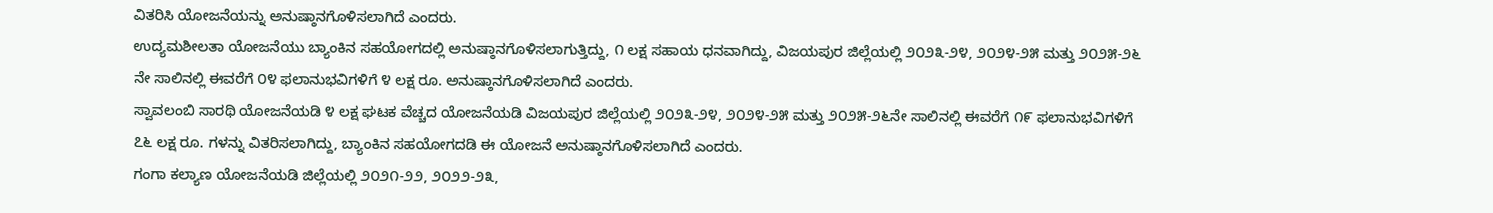ವಿತರಿಸಿ ಯೋಜನೆಯನ್ನು ಅನುಷ್ಠಾನಗೊಳಿಸಲಾಗಿದೆ ಎಂದರು.
ಉದ್ಯಮಶೀಲತಾ ಯೋಜನೆಯು ಬ್ಯಾಂಕಿನ ಸಹಯೋಗದಲ್ಲಿ ಅನುಷ್ಠಾನಗೊಳಿಸಲಾಗುತ್ತಿದ್ದು, ೧ ಲಕ್ಷ ಸಹಾಯ ಧನವಾಗಿದ್ದು, ವಿಜಯಪುರ ಜಿಲ್ಲೆಯಲ್ಲಿ ೨೦೨೩-೨೪, ೨೦೨೪-೨೫ ಮತ್ತು ೨೦೨೫-೨೬ ನೇ ಸಾಲಿನಲ್ಲಿ ಈವರೆಗೆ ೦೪ ಫಲಾನುಭವಿಗಳಿಗೆ ೪ ಲಕ್ಷ ರೂ. ಅನುಷ್ಠಾನಗೊಳಿಸಲಾಗಿದೆ ಎಂದರು.
ಸ್ವಾವಲಂಬಿ ಸಾರಥಿ ಯೋಜನೆಯಡಿ ೪ ಲಕ್ಷ ಘಟಕ ವೆಚ್ಚದ ಯೋಜನೆಯಡಿ ವಿಜಯಪುರ ಜಿಲ್ಲೆಯಲ್ಲಿ ೨೦೨೩-೨೪, ೨೦೨೪-೨೫ ಮತ್ತು ೨೦೨೫-೨೬ನೇ ಸಾಲಿನಲ್ಲಿ ಈವರೆಗೆ ೧೯ ಫಲಾನುಭವಿಗಳಿಗೆ ೭೬ ಲಕ್ಷ ರೂ. ಗಳನ್ನು ವಿತರಿಸಲಾಗಿದ್ದು, ಬ್ಯಾಂಕಿನ ಸಹಯೋಗದಡಿ ಈ ಯೋಜನೆ ಅನುಷ್ಠಾನಗೊಳಿಸಲಾಗಿದೆ ಎಂದರು.
ಗಂಗಾ ಕಲ್ಯಾಣ ಯೋಜನೆಯಡಿ ಜಿಲ್ಲೆಯಲ್ಲಿ ೨೦೨೧-೨೨, ೨೦೨೨-೨೩,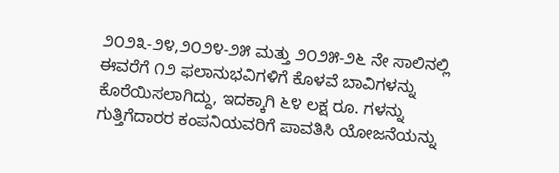೨೦೨೩-೨೪,೨೦೨೪-೨೫ ಮತ್ತು ೨೦೨೫-೨೬ ನೇ ಸಾಲಿನಲ್ಲಿ ಈವರೆಗೆ ೧೨ ಫಲಾನುಭವಿಗಳಿಗೆ ಕೊಳವೆ ಬಾವಿಗಳನ್ನು ಕೊರೆಯಿಸಲಾಗಿದ್ದು, ಇದಕ್ಕಾಗಿ ೬೪ ಲಕ್ಷ ರೂ. ಗಳನ್ನು ಗುತ್ತಿಗೆದಾರರ ಕಂಪನಿಯವರಿಗೆ ಪಾವತಿಸಿ ಯೋಜನೆಯನ್ನು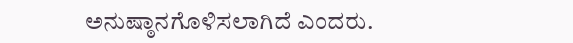ಅನುಷ್ಠಾನಗೊಳಿಸಲಾಗಿದೆ ಎಂದರು.